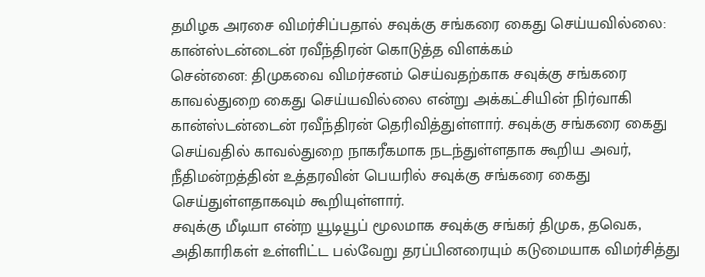தமிழக அரசை விமர்சிப்பதால் சவுக்கு சங்கரை கைது செய்யவில்லை: கான்ஸ்டன்டைன் ரவீந்திரன் கொடுத்த விளக்கம்
சென்னை: திமுகவை விமர்சனம் செய்வதற்காக சவுக்கு சங்கரை காவல்துறை கைது செய்யவில்லை என்று அக்கட்சியின் நிர்வாகி கான்ஸ்டன்டைன் ரவீந்திரன் தெரிவித்துள்ளார். சவுக்கு சங்கரை கைது செய்வதில் காவல்துறை நாகரீகமாக நடந்துள்ளதாக கூறிய அவர், நீதிமன்றத்தின் உத்தரவின் பெயரில் சவுக்கு சங்கரை கைது செய்துள்ளதாகவும் கூறியுள்ளார்.
சவுக்கு மீடியா என்ற யூடியூப் மூலமாக சவுக்கு சங்கர் திமுக, தவெக, அதிகாரிகள் உள்ளிட்ட பல்வேறு தரப்பினரையும் கடுமையாக விமர்சித்து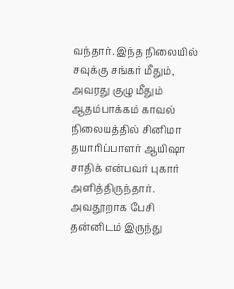வந்தார். இந்த நிலையில் சவுக்கு சங்கர் மீதும், அவரது குழு மீதும் ஆதம்பாக்கம் காவல் நிலையத்தில் சினிமா தயாரிப்பாளர் ஆயிஷா சாதிக் என்பவர் புகார் அளித்திருந்தார். அவதூறாக பேசி தன்னிடம் இருந்து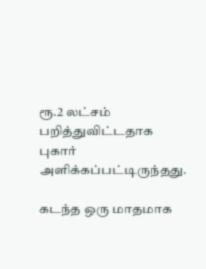ரூ.2 லட்சம் பறித்துவிட்டதாக புகார் அளிக்கப்பட்டிருந்தது.

கடந்த ஒரு மாதமாக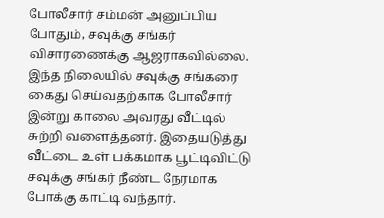போலீசார் சம்மன் அனுப்பிய போதும், சவுக்கு சங்கர் விசாரணைக்கு ஆஜராகவில்லை. இந்த நிலையில் சவுக்கு சங்கரை கைது செய்வதற்காக போலீசார் இன்று காலை அவரது வீட்டில் சுற்றி வளைத்தனர். இதையடுத்து வீட்டை உள் பக்கமாக பூட்டிவிட்டு சவுக்கு சங்கர் நீண்ட நேரமாக போக்கு காட்டி வந்தார்.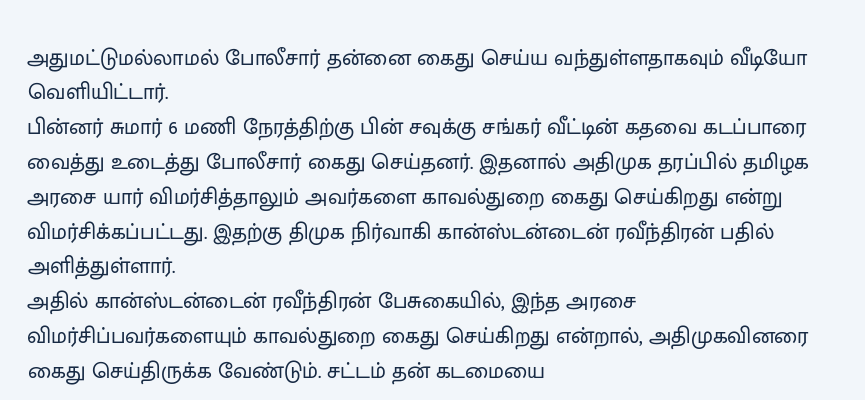அதுமட்டுமல்லாமல் போலீசார் தன்னை கைது செய்ய வந்துள்ளதாகவும் வீடியோ வெளியிட்டார்.
பின்னர் சுமார் 6 மணி நேரத்திற்கு பின் சவுக்கு சங்கர் வீட்டின் கதவை கடப்பாரை வைத்து உடைத்து போலீசார் கைது செய்தனர். இதனால் அதிமுக தரப்பில் தமிழக அரசை யார் விமர்சித்தாலும் அவர்களை காவல்துறை கைது செய்கிறது என்று விமர்சிக்கப்பட்டது. இதற்கு திமுக நிர்வாகி கான்ஸ்டன்டைன் ரவீந்திரன் பதில் அளித்துள்ளார்.
அதில் கான்ஸ்டன்டைன் ரவீந்திரன் பேசுகையில், இந்த அரசை விமர்சிப்பவர்களையும் காவல்துறை கைது செய்கிறது என்றால், அதிமுகவினரை கைது செய்திருக்க வேண்டும். சட்டம் தன் கடமையை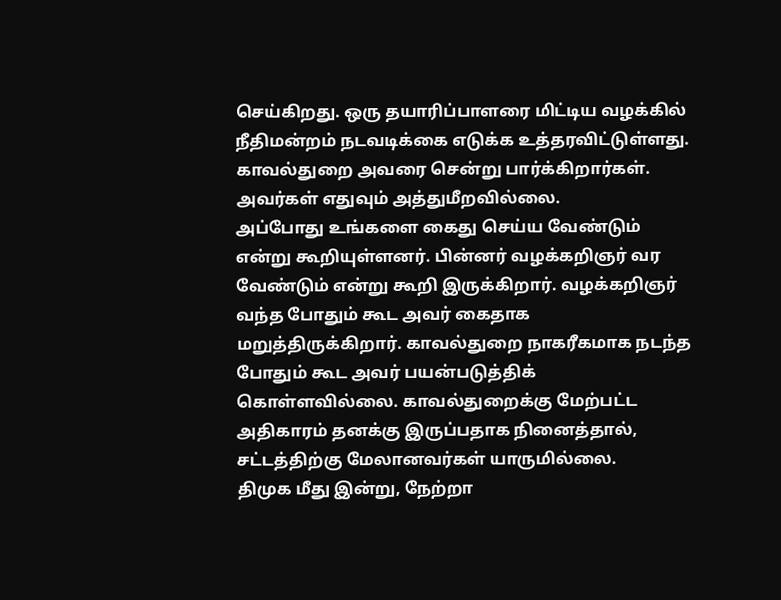செய்கிறது. ஒரு தயாரிப்பாளரை மிட்டிய வழக்கில் நீதிமன்றம் நடவடிக்கை எடுக்க உத்தரவிட்டுள்ளது. காவல்துறை அவரை சென்று பார்க்கிறார்கள். அவர்கள் எதுவும் அத்துமீறவில்லை.
அப்போது உங்களை கைது செய்ய வேண்டும் என்று கூறியுள்ளனர். பின்னர் வழக்கறிஞர் வர வேண்டும் என்று கூறி இருக்கிறார். வழக்கறிஞர் வந்த போதும் கூட அவர் கைதாக மறுத்திருக்கிறார். காவல்துறை நாகரீகமாக நடந்த போதும் கூட அவர் பயன்படுத்திக் கொள்ளவில்லை. காவல்துறைக்கு மேற்பட்ட அதிகாரம் தனக்கு இருப்பதாக நினைத்தால், சட்டத்திற்கு மேலானவர்கள் யாருமில்லை.
திமுக மீது இன்று, நேற்றா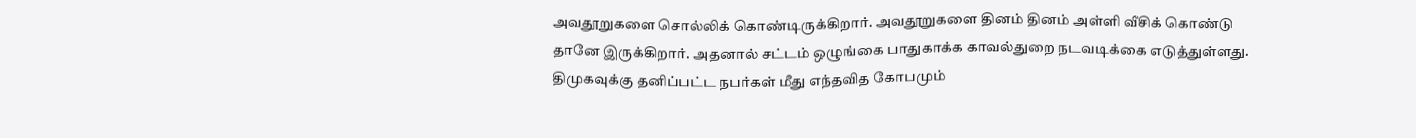அவதூறுகளை சொல்லிக் கொண்டிருக்கிறார். அவதூறுகளை தினம் தினம் அள்ளி வீசிக் கொண்டு தானே இருக்கிறார். அதனால் சட்டம் ஒழுங்கை பாதுகாக்க காவல்துறை நடவடிக்கை எடுத்துள்ளது. திமுகவுக்கு தனிப்பட்ட நபர்கள் மீது எந்தவித கோபமும்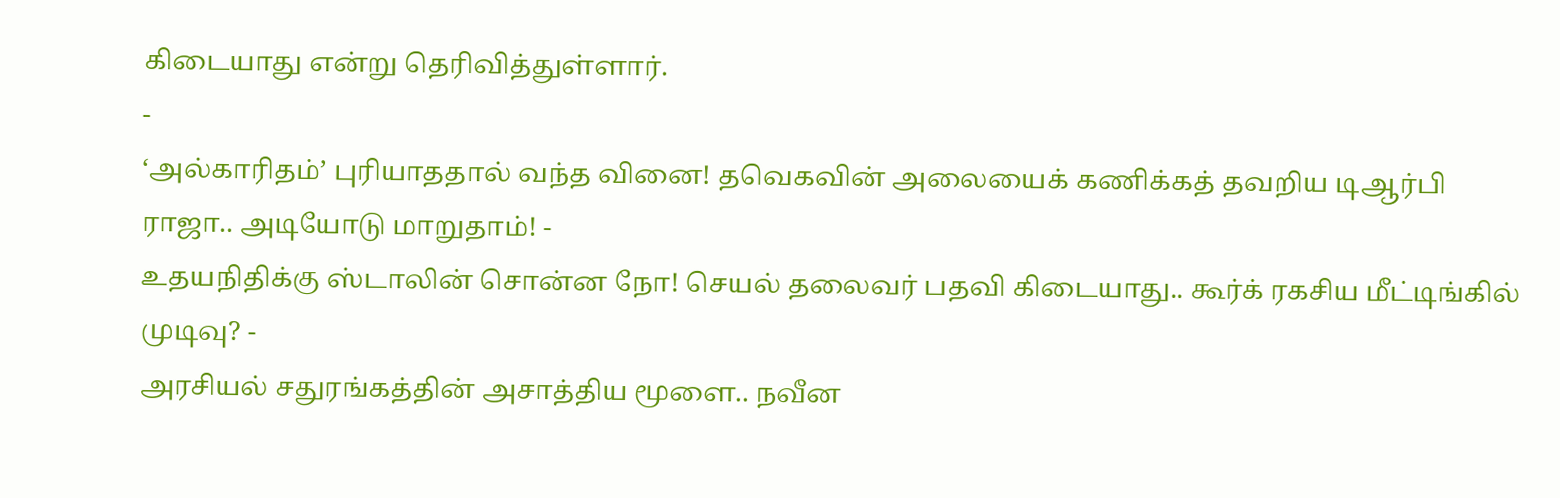கிடையாது என்று தெரிவித்துள்ளார்.
-
‘அல்காரிதம்’ புரியாததால் வந்த வினை! தவெகவின் அலையைக் கணிக்கத் தவறிய டிஆர்பி ராஜா.. அடியோடு மாறுதாம்! -
உதயநிதிக்கு ஸ்டாலின் சொன்ன நோ! செயல் தலைவர் பதவி கிடையாது.. கூர்க் ரகசிய மீட்டிங்கில் முடிவு? -
அரசியல் சதுரங்கத்தின் அசாத்திய மூளை.. நவீன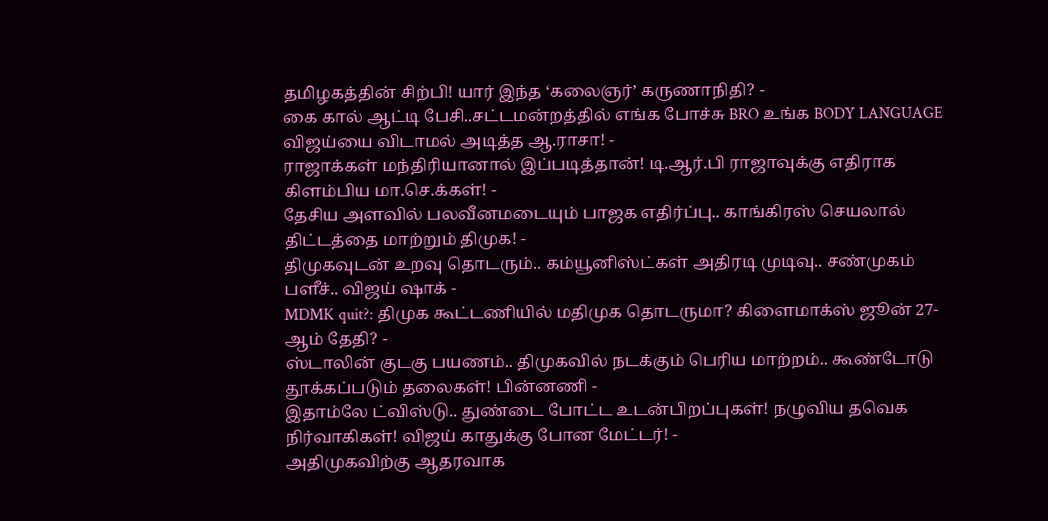தமிழகத்தின் சிற்பி! யார் இந்த ‘கலைஞர்’ கருணாநிதி? -
கை கால் ஆட்டி பேசி..சட்டமன்றத்தில் எங்க போச்சு BRO உங்க BODY LANGUAGE விஜய்யை விடாமல் அடித்த ஆ.ராசா! -
ராஜாக்கள் மந்திரியானால் இப்படித்தான்! டி.ஆர்.பி ராஜாவுக்கு எதிராக கிளம்பிய மா.செ.க்கள்! -
தேசிய அளவில் பலவீனமடையும் பாஜக எதிர்ப்பு.. காங்கிரஸ் செயலால் திட்டத்தை மாற்றும் திமுக! -
திமுகவுடன் உறவு தொடரும்.. கம்யூனிஸ்ட்கள் அதிரடி முடிவு.. சண்முகம் பளீச்.. விஜய் ஷாக் -
MDMK quit?: திமுக கூட்டணியில் மதிமுக தொடருமா? கிளைமாக்ஸ் ஜூன் 27-ஆம் தேதி? -
ஸ்டாலின் குடகு பயணம்.. திமுகவில் நடக்கும் பெரிய மாற்றம்.. கூண்டோடு தூக்கப்படும் தலைகள்! பின்னணி -
இதாம்லே ட்விஸ்டு.. துண்டை போட்ட உடன்பிறப்புகள்! நழுவிய தவெக நிர்வாகிகள்! விஜய் காதுக்கு போன மேட்டர்! -
அதிமுகவிற்கு ஆதரவாக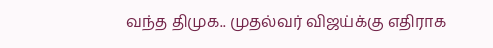வந்த திமுக.. முதல்வர் விஜய்க்கு எதிராக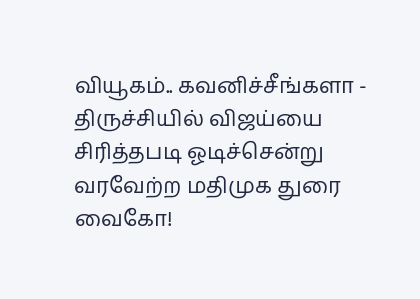வியூகம்.. கவனிச்சீங்களா -
திருச்சியில் விஜய்யை சிரித்தபடி ஓடிச்சென்று வரவேற்ற மதிமுக துரை வைகோ!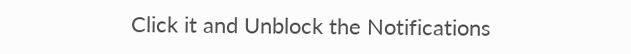Click it and Unblock the Notifications